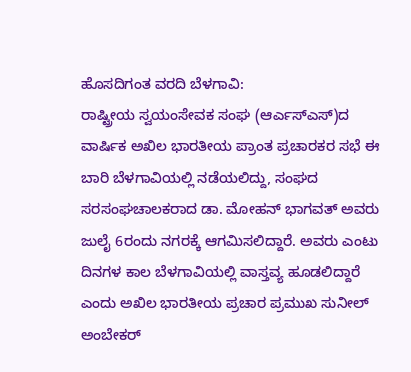ಹೊಸದಿಗಂತ ವರದಿ ಬೆಳಗಾವಿ:
ರಾಷ್ಟ್ರೀಯ ಸ್ವಯಂಸೇವಕ ಸಂಘ (ಆರ್ಎಸ್ಎಸ್)ದ ವಾರ್ಷಿಕ ಅಖಿಲ ಭಾರತೀಯ ಪ್ರಾಂತ ಪ್ರಚಾರಕರ ಸಭೆ ಈ ಬಾರಿ ಬೆಳಗಾವಿಯಲ್ಲಿ ನಡೆಯಲಿದ್ದು, ಸಂಘದ ಸರಸಂಘಚಾಲಕರಾದ ಡಾ. ಮೋಹನ್ ಭಾಗವತ್ ಅವರು ಜುಲೈ 6ರಂದು ನಗರಕ್ಕೆ ಆಗಮಿಸಲಿದ್ದಾರೆ. ಅವರು ಎಂಟು ದಿನಗಳ ಕಾಲ ಬೆಳಗಾವಿಯಲ್ಲಿ ವಾಸ್ತವ್ಯ ಹೂಡಲಿದ್ದಾರೆ ಎಂದು ಅಖಿಲ ಭಾರತೀಯ ಪ್ರಚಾರ ಪ್ರಮುಖ ಸುನೀಲ್ ಅಂಬೇಕರ್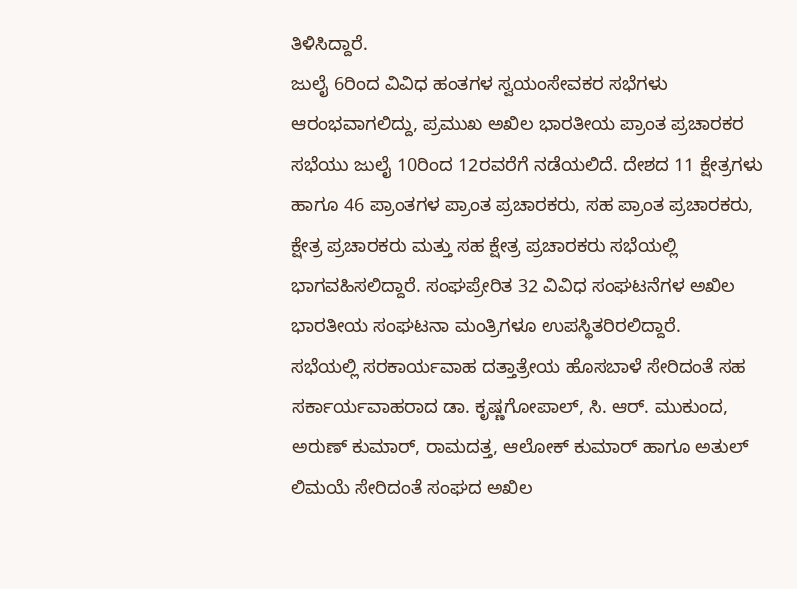ತಿಳಿಸಿದ್ದಾರೆ.
ಜುಲೈ 6ರಿಂದ ವಿವಿಧ ಹಂತಗಳ ಸ್ವಯಂಸೇವಕರ ಸಭೆಗಳು ಆರಂಭವಾಗಲಿದ್ದು, ಪ್ರಮುಖ ಅಖಿಲ ಭಾರತೀಯ ಪ್ರಾಂತ ಪ್ರಚಾರಕರ ಸಭೆಯು ಜುಲೈ 10ರಿಂದ 12ರವರೆಗೆ ನಡೆಯಲಿದೆ. ದೇಶದ 11 ಕ್ಷೇತ್ರಗಳು ಹಾಗೂ 46 ಪ್ರಾಂತಗಳ ಪ್ರಾಂತ ಪ್ರಚಾರಕರು, ಸಹ ಪ್ರಾಂತ ಪ್ರಚಾರಕರು, ಕ್ಷೇತ್ರ ಪ್ರಚಾರಕರು ಮತ್ತು ಸಹ ಕ್ಷೇತ್ರ ಪ್ರಚಾರಕರು ಸಭೆಯಲ್ಲಿ ಭಾಗವಹಿಸಲಿದ್ದಾರೆ. ಸಂಘಪ್ರೇರಿತ 32 ವಿವಿಧ ಸಂಘಟನೆಗಳ ಅಖಿಲ ಭಾರತೀಯ ಸಂಘಟನಾ ಮಂತ್ರಿಗಳೂ ಉಪಸ್ಥಿತರಿರಲಿದ್ದಾರೆ.
ಸಭೆಯಲ್ಲಿ ಸರಕಾರ್ಯವಾಹ ದತ್ತಾತ್ರೇಯ ಹೊಸಬಾಳೆ ಸೇರಿದಂತೆ ಸಹ ಸರ್ಕಾರ್ಯವಾಹರಾದ ಡಾ. ಕೃಷ್ಣಗೋಪಾಲ್, ಸಿ. ಆರ್. ಮುಕುಂದ, ಅರುಣ್ ಕುಮಾರ್, ರಾಮದತ್ತ, ಆಲೋಕ್ ಕುಮಾರ್ ಹಾಗೂ ಅತುಲ್ ಲಿಮಯೆ ಸೇರಿದಂತೆ ಸಂಘದ ಅಖಿಲ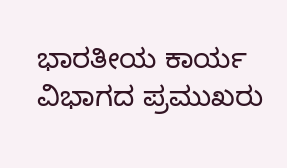ಭಾರತೀಯ ಕಾರ್ಯ ವಿಭಾಗದ ಪ್ರಮುಖರು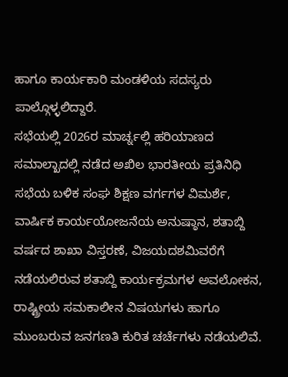ಹಾಗೂ ಕಾರ್ಯಕಾರಿ ಮಂಡಳಿಯ ಸದಸ್ಯರು ಪಾಲ್ಗೊಳ್ಳಲಿದ್ದಾರೆ.
ಸಭೆಯಲ್ಲಿ 2026ರ ಮಾರ್ಚ್ನಲ್ಲಿ ಹರಿಯಾಣದ ಸಮಾಲ್ಖಾದಲ್ಲಿ ನಡೆದ ಅಖಿಲ ಭಾರತೀಯ ಪ್ರತಿನಿಧಿ ಸಭೆಯ ಬಳಿಕ ಸಂಘ ಶಿಕ್ಷಣ ವರ್ಗಗಳ ವಿಮರ್ಶೆ, ವಾರ್ಷಿಕ ಕಾರ್ಯಯೋಜನೆಯ ಅನುಷ್ಠಾನ, ಶತಾಬ್ದಿ ವರ್ಷದ ಶಾಖಾ ವಿಸ್ತರಣೆ, ವಿಜಯದಶಮಿವರೆಗೆ ನಡೆಯಲಿರುವ ಶತಾಬ್ದಿ ಕಾರ್ಯಕ್ರಮಗಳ ಅವಲೋಕನ, ರಾಷ್ಟ್ರೀಯ ಸಮಕಾಲೀನ ವಿಷಯಗಳು ಹಾಗೂ ಮುಂಬರುವ ಜನಗಣತಿ ಕುರಿತ ಚರ್ಚೆಗಳು ನಡೆಯಲಿವೆ.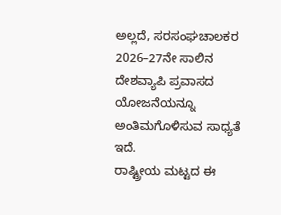ಅಲ್ಲದೆ, ಸರಸಂಘಚಾಲಕರ 2026–27ನೇ ಸಾಲಿನ ದೇಶವ್ಯಾಪಿ ಪ್ರವಾಸದ ಯೋಜನೆಯನ್ನೂ ಅಂತಿಮಗೊಳಿಸುವ ಸಾಧ್ಯತೆ ಇದೆ.
ರಾಷ್ಟ್ರೀಯ ಮಟ್ಟದ ಈ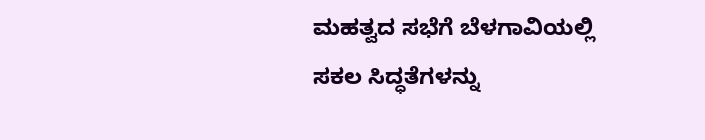ಮಹತ್ವದ ಸಭೆಗೆ ಬೆಳಗಾವಿಯಲ್ಲಿ ಸಕಲ ಸಿದ್ಧತೆಗಳನ್ನು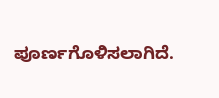ಪೂರ್ಣಗೊಳಿಸಲಾಗಿದೆ.